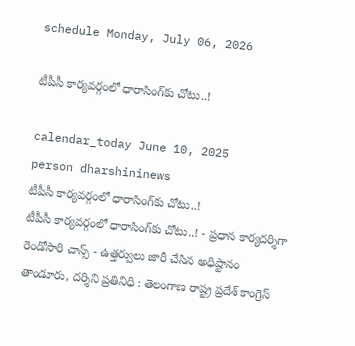schedule Monday, July 06, 2026

టీపీసీ కార్యవర్గంలో ధారాసింగ్‌కు చోటు..!

calendar_today June 10, 2025
person dharshininews
టీపీసీ కార్యవర్గంలో ధారాసింగ్‌కు చోటు..!
టీపీసీ కార్యవర్గంలో ధారాసింగ్‌కు చోటు..! - ప్రధాన కార్యదర్శిగా రెండోసారి చాన్స్ - ఉత్తర్వులు జారీ చేసిన అధిష్టానం తాండూరు, దర్శిని ప్రతినిధి : తెలంగాణ రాష్ట్ర ప్రదేశ్‌ కాంగ్రెస్‌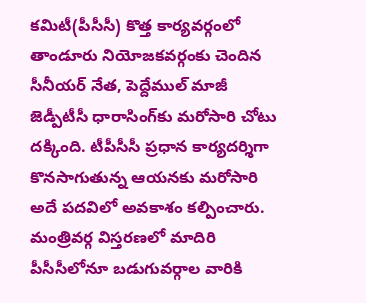కమిటీ(పీసీసీ) కొత్త కార్యవర్గంలో తాండూరు నియోజకవర్గంకు చెందిన సీనీయర్ నేత, పెద్దేముల్ మాజీ జెడ్పీటీసీ ధారాసింగ్‌కు మరోసారి చోటు దక్కింది. టీపీసీసీ ప్రధాన కార్యదర్శిగా కొనసాగుతున్న ఆయనకు మరోసారి అదే పదవిలో అవకాశం కల్పించారు. మంత్రివర్గ విస్తరణలో మాదిరి పీసీసీలోనూ బడుగువర్గాల వారికి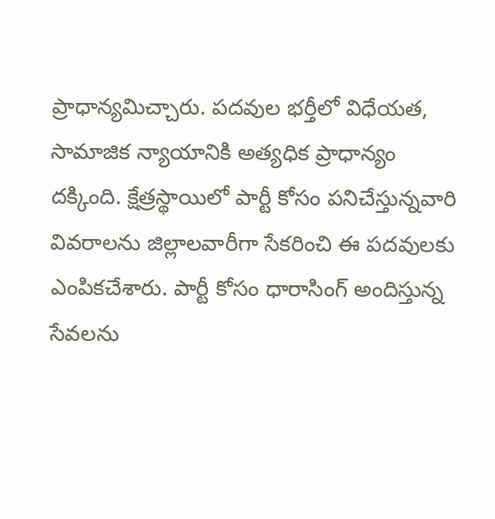ప్రాధాన్యమిచ్చారు. పదవుల భర్తీలో విధేయత, సామాజిక న్యాయానికి అత్యధిక ప్రాధాన్యం దక్కింది. క్షేత్రస్థాయిలో పార్టీ కోసం పనిచేస్తున్నవారి వివరాలను జిల్లాలవారీగా సేకరించి ఈ పదవులకు ఎంపికచేశారు. పార్టీ కోసం ధారాసింగ్ అందిస్తున్న సేవలను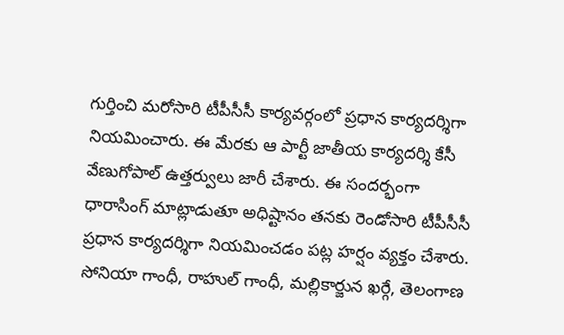గుర్తించి మరోసారి టీపీసీసీ కార్యవర్గంలో ప్రధాన కార్యదర్శిగా నియమించారు. ఈ మేరకు ఆ పార్టీ జాతీయ కార్యదర్శి కేసీ వేణుగోపాల్ ఉత్తర్వులు జారీ చేశారు. ఈ సందర్భంగా ధారాసింగ్ మాట్లాడుతూ అధిష్టానం తనకు రెండోసారి టీపీసీసీ ప్రధాన కార్యదర్శిగా నియమించడం పట్ల హర్షం వ్యక్తం చేశారు. సోనియా గాంధీ, రాహుల్ గాంధీ, మల్లికార్జున ఖర్గే, తెలంగాణ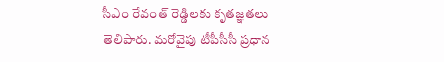సీఎం రేవంత్ రెడ్డిలకు కృతజ్ఞతలు తెలిపారు. మరోవైపు టీపీసీసీ ప్రధాన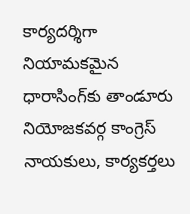కార్యదర్శిగా నియామకమైన ధారాసింగ్‌కు తాండూరు నియోజకవర్గ కాంగ్రెస్ నాయకులు, కార్యకర్తలు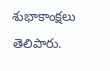శుభాకాంక్షలు తెలిపారు.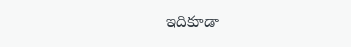ఇదికూడా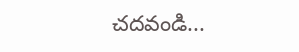చదవండి...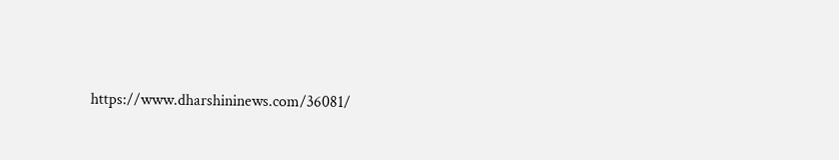https://www.dharshininews.com/36081/